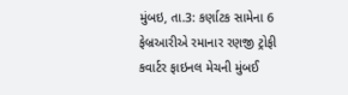મુંબઇ, તા.3: કર્ણાટક સામેના 6 ફેબ્રઆરીએ રમાનાર રણજી ટ્રોફી કવાર્ટર ફાઇનલ મેચની મુંબઈ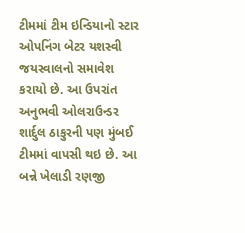ટીમમાં ટીમ ઇન્ડિયાનો સ્ટાર ઓપનિંગ બેટર યશસ્વી જયસ્વાલનો સમાવેશ કરાયો છે. આ ઉપરાંત અનુભવી ઓલરાઉન્ડર શાર્દુલ ઠાકુરની પણ મુંબઈ ટીમમાં વાપસી થઇ છે. આ બન્ને ખેલાડી રણજી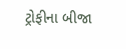ટ્રોફીના બીજા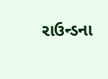રાઉન્ડના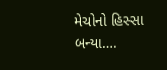મેચોનો હિસ્સા બન્યા….